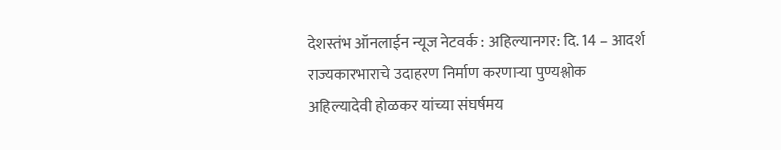देशस्तंभ ऑनलाईन न्यूज नेटवर्क : अहिल्यानगर: दि. 14 – आदर्श राज्यकारभाराचे उदाहरण निर्माण करणाऱ्या पुण्यश्लोक अहिल्यादेवी होळकर यांच्या संघर्षमय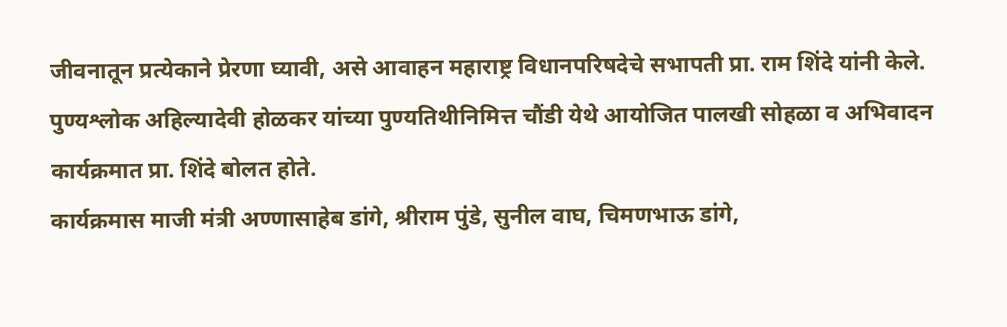जीवनातून प्रत्येकाने प्रेरणा घ्यावी, असे आवाहन महाराष्ट्र विधानपरिषदेचे सभापती प्रा. राम शिंदे यांनी केले.
पुण्यश्लोक अहिल्यादेवी होळकर यांच्या पुण्यतिथीनिमित्त चौंडी येथे आयोजित पालखी सोहळा व अभिवादन कार्यक्रमात प्रा. शिंदे बोलत होते.
कार्यक्रमास माजी मंत्री अण्णासाहेब डांगे, श्रीराम पुंडे, सुनील वाघ, चिमणभाऊ डांगे,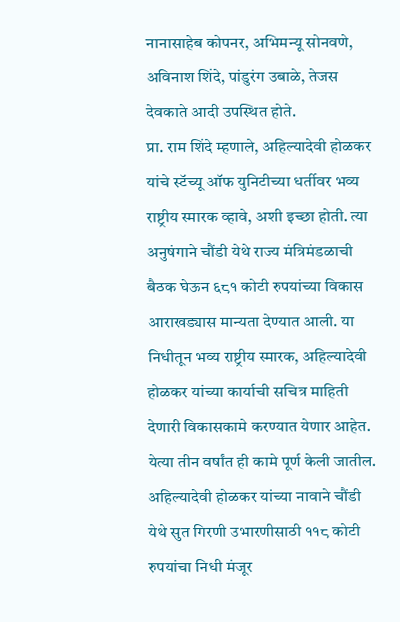नानासाहेब कोपनर, अभिमन्यू सोनवणे, अविनाश शिंदे, पांडुरंग उबाळे, तेजस देवकाते आदी उपस्थित होते.
प्रा. राम शिंदे म्हणाले, अहिल्यादेवी होळकर यांचे स्टॅच्यू ऑफ युनिटीच्या धर्तीवर भव्य राष्ट्रीय स्मारक व्हावे, अशी इच्छा होती. त्या अनुषंगाने चौंडी येथे राज्य मंत्रिमंडळाची बैठक घेऊन ६८१ कोटी रुपयांच्या विकास आराखड्यास मान्यता देण्यात आली. या निधीतून भव्य राष्ट्रीय स्मारक, अहिल्यादेवी होळकर यांच्या कार्याची सचित्र माहिती देणारी विकासकामे करण्यात येणार आहेत. येत्या तीन वर्षांत ही कामे पूर्ण केली जातील.
अहिल्यादेवी होळकर यांच्या नावाने चौंडी येथे सुत गिरणी उभारणीसाठी ११८ कोटी रुपयांचा निधी मंजूर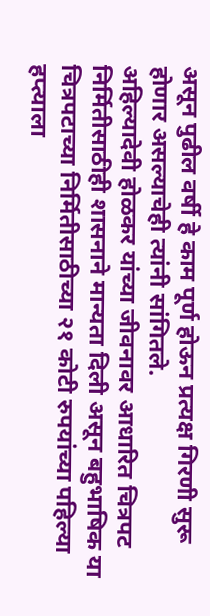असून पुढील वर्षी हे काम पूर्ण होऊन प्रत्यक्ष गिरणी सुरू होणार असल्याचेही त्यांनी सांगितले.
अहिल्यादेवी होळकर यांच्या जीवनावर आधारित चित्रपट निर्मितीसाठीही शासनाने मान्यता दिली असून बहुभाषिक या चित्रपटाच्या निर्मितीसाठीच्या २१ कोटी रुपयांच्या पहिल्या हप्त्याला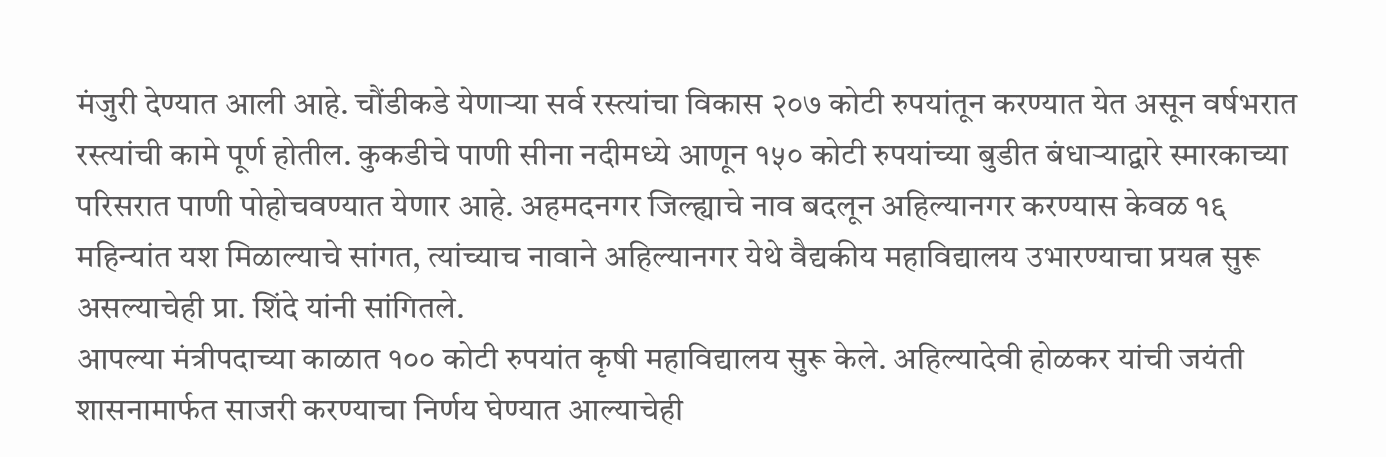मंजुरी देण्यात आली आहे. चौंडीकडे येणाऱ्या सर्व रस्त्यांचा विकास २०७ कोटी रुपयांतून करण्यात येत असून वर्षभरात रस्त्यांची कामे पूर्ण होतील. कुकडीचे पाणी सीना नदीमध्ये आणून १५० कोटी रुपयांच्या बुडीत बंधाऱ्याद्वारे स्मारकाच्या परिसरात पाणी पोहोचवण्यात येणार आहे. अहमदनगर जिल्ह्याचे नाव बदलून अहिल्यानगर करण्यास केवळ १६ महिन्यांत यश मिळाल्याचे सांगत, त्यांच्याच नावाने अहिल्यानगर येथे वैद्यकीय महाविद्यालय उभारण्याचा प्रयत्न सुरू असल्याचेही प्रा. शिंदे यांनी सांगितले.
आपल्या मंत्रीपदाच्या काळात १०० कोटी रुपयांत कृषी महाविद्यालय सुरू केले. अहिल्यादेवी होळकर यांची जयंती शासनामार्फत साजरी करण्याचा निर्णय घेण्यात आल्याचेही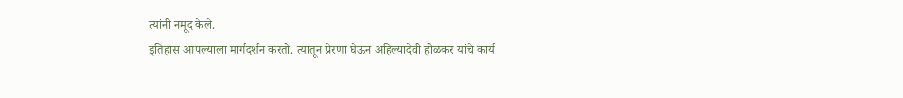त्यांनी नमूद केले.
इतिहास आपल्याला मार्गदर्शन करतो. त्यातून प्रेरणा घेऊन अहिल्यादेवी होळकर यांचे कार्य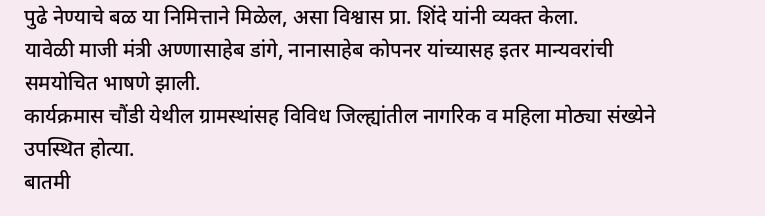पुढे नेण्याचे बळ या निमित्ताने मिळेल, असा विश्वास प्रा. शिंदे यांनी व्यक्त केला.
यावेळी माजी मंत्री अण्णासाहेब डांगे, नानासाहेब कोपनर यांच्यासह इतर मान्यवरांची समयोचित भाषणे झाली.
कार्यक्रमास चौंडी येथील ग्रामस्थांसह विविध जिल्ह्यांतील नागरिक व महिला मोठ्या संख्येने उपस्थित होत्या.
बातमी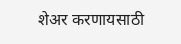शेअर करणायसाठी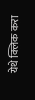येथे क्लिक करा